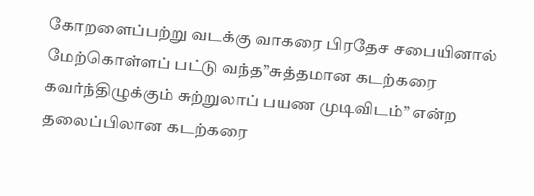கோறளைப்பற்று வடக்கு வாகரை பிரதேச சபையினால் மேற்கொள்ளப் பட்டு வந்த”சுத்தமான கடற்கரை கவர்ந்திழுக்கும் சுற்றுலாப் பயண முடிவிடம்” என்ற தலைப்பிலான கடற்கரை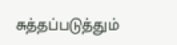சுத்தப்படுத்தும்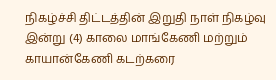நிகழ்ச்சி திட்டத்தின் இறுதி நாள் நிகழ்வு இன்று (4) காலை மாங்கேணி மற்றும் காயான்கேணி கடற்கரை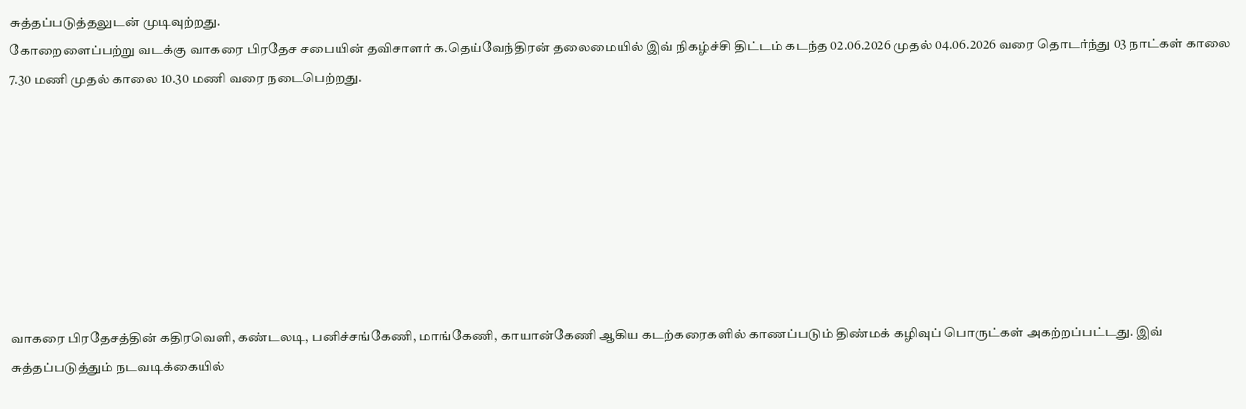சுத்தப்படுத்தலுடன் முடிவுற்றது.
கோறைளைப்பற்று வடக்கு வாகரை பிரதேச சபையின் தவிசாளர் க.தெய்வேந்திரன் தலைமையில் இவ் நிகழ்ச்சி திட்டம் கடந்த 02.06.2026 முதல் 04.06.2026 வரை தொடர்ந்து 03 நாட்கள் காலை 7.30 மணி முதல் காலை 10.30 மணி வரை நடைபெற்றது.








வாகரை பிரதேசத்தின் கதிரவெளி, கண்டலடி, பனிச்சங்கேணி, மாங்கேணி, காயான்கேணி ஆகிய கடற்கரைகளில் காணப்படும் திண்மக் கழிவுப் பொருட்கள் அகற்றப்பட்டது. இவ் சுத்தப்படுத்தும் நடவடிக்கையில்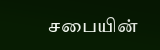சபையின்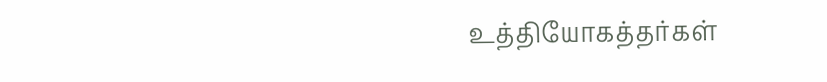உத்தியோகத்தர்கள்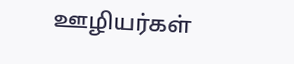ஊழியர்கள்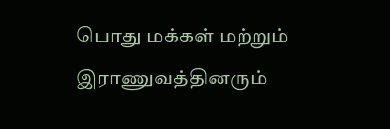பொது மக்கள் மற்றும் இராணுவத்தினரும்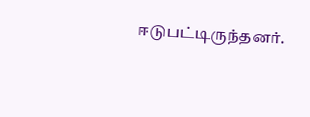ஈடுபட்டிருந்தனர்.